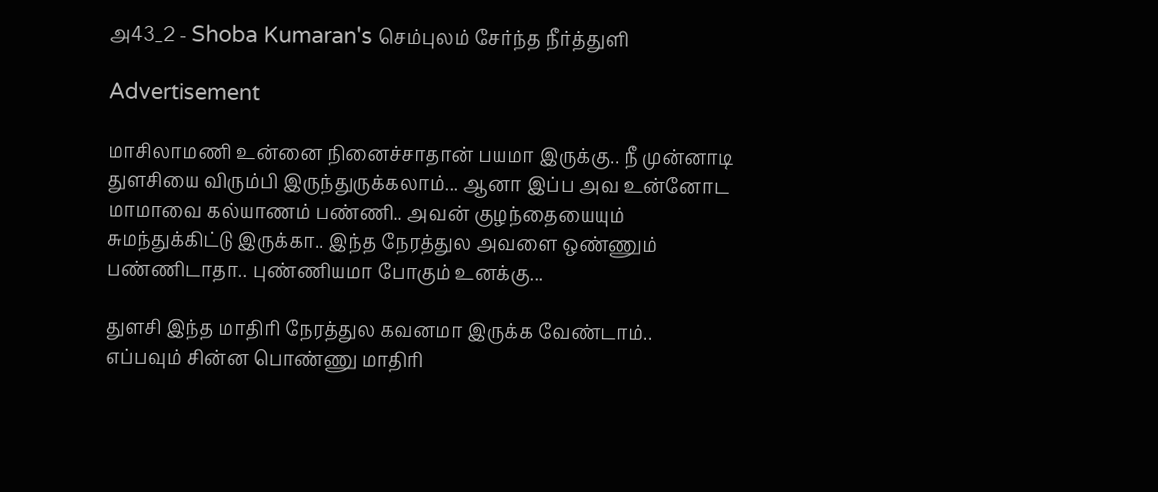அ43_2 - Shoba Kumaran's செம்புலம் சேர்ந்த நீர்த்துளி

Advertisement

மாசிலாமணி உன்னை நினைச்சாதான் பயமா இருக்கு.. நீ முன்னாடி துளசியை விரும்பி இருந்துருக்கலாம்... ஆனா இப்ப அவ உன்னோட மாமாவை கல்யாணம் பண்ணி.. அவன் குழந்தையையும் சுமந்துக்கிட்டு இருக்கா.. இந்த நேரத்துல அவளை ஒண்ணும் பண்ணிடாதா.. புண்ணியமா போகும் உனக்கு...

துளசி இந்த மாதிரி நேரத்துல கவனமா இருக்க வேண்டாம்.. எப்பவும் சின்ன பொண்ணு மாதிரி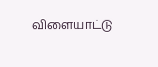விளையாட்டு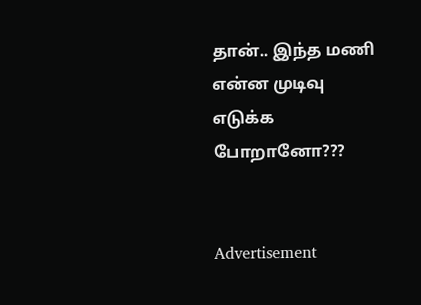தான்.. இந்த மணி என்ன முடிவு எடுக்க போறானோ???


Advertisement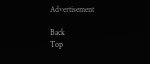Advertisement

Back
Top